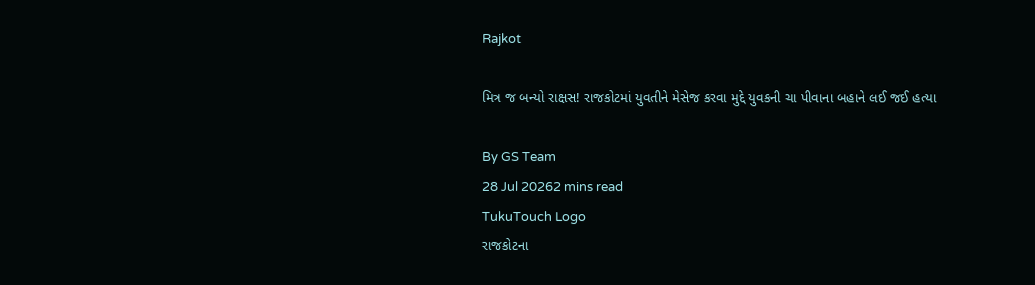Rajkot

મિત્ર જ બન્યો રાક્ષસ! રાજકોટમાં યુવતીને મેસેજ કરવા મુદ્દે યુવકની ચા પીવાના બહાને લઈ જઈ હત્યા

By GS Team
28 Jul 20262 mins read
TukuTouch Logo
રાજકોટના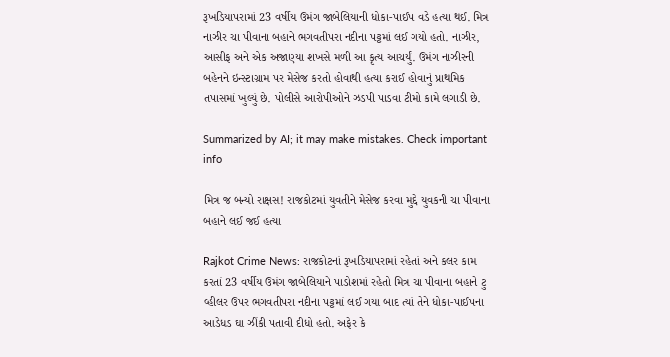રૂખડિયાપરામાં 23 વર્ષીય ઉમંગ જાબેલિયાની ધોકા-પાઈપ વડે હત્યા થઈ. મિત્ર નાઝીર ચા પીવાના બહાને ભગવતીપરા નદીના પટ્ટમાં લઈ ગયો હતો. નાઝીર, આસીફ અને એક અજાણ્યા શખસે મળી આ કૃત્ય આચર્યું. ઉમંગ નાઝીરની બહેનને ઇન્સ્ટાગ્રામ પર મેસેજ કરતો હોવાથી હત્યા કરાઈ હોવાનું પ્રાથમિક તપાસમાં ખુલ્યું છે. પોલીસે આરોપીઓને ઝડપી પાડવા ટીમો કામે લગાડી છે.

Summarized by AI; it may make mistakes. Check important info

મિત્ર જ બન્યો રાક્ષસ! રાજકોટમાં યુવતીને મેસેજ કરવા મુદ્દે યુવકની ચા પીવાના બહાને લઈ જઈ હત્યા

Rajkot Crime News: રાજકોટનાં રૂખડિયાપરામાં રહેતાં અને કલર કામ કરતાં 23 વર્ષીય ઉમંગ જાબેલિયાને પાડોશમાં રહેતો મિત્ર ચા પીવાના બહાને ટુ વ્હીલર ઉપર ભગવતીપરા નદીના પટ્ટમાં લઈ ગયા બાદ ત્યાં તેને ધોકા-પાઈપના આડેધડ ઘા ઝીંકી પતાવી દીધો હતો. અફેર કે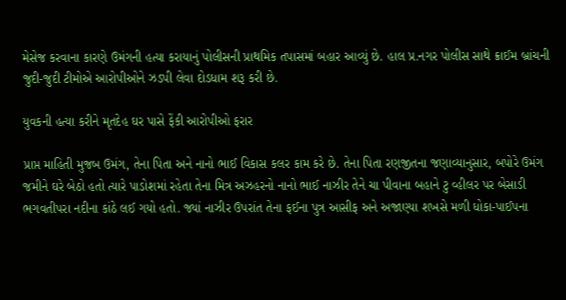મેસેજ કરવાના કારણે ઉમંગની હત્યા કરાયાનું પોલીસની પ્રાથમિક તપાસમાં બહાર આવ્યું છે. હાલ પ્ર.નગર પોલીસ સાથે ક્રાઈમ બ્રાંચની જુદી-જુદી ટીમોએ આરોપીઓને ઝડપી લેવા દોડધામ શરૂ કરી છે.

યુવકની હત્યા કરીને મૃતદેહ ઘર પાસે ફેંકી આરોપીઓ ફરાર

પ્રાપ્ત માહિતી મુજબ ઉમંગ, તેના પિતા અને નાનો ભાઈ વિકાસ કલર કામ કરે છે. તેના પિતા રણજીતના જણાવ્યાનુસાર, બપોરે ઉમંગ જમીને ઘરે બેઠો હતો ત્યારે પાડોશમાં રહેતા તેના મિત્ર અઝહરનો નાનો ભાઈ નાઝીર તેને ચા પીવાના બહાને ટુ વ્હીલર પર બેસાડી ભગવતીપરા નદીના કાંઠે લઈ ગયો હતો. જ્યાં નાઝીર ઉપરાંત તેના ફઈના પુત્ર આસીફ અને અજાણ્યા શખસે મળી ધોકા-પાઈપના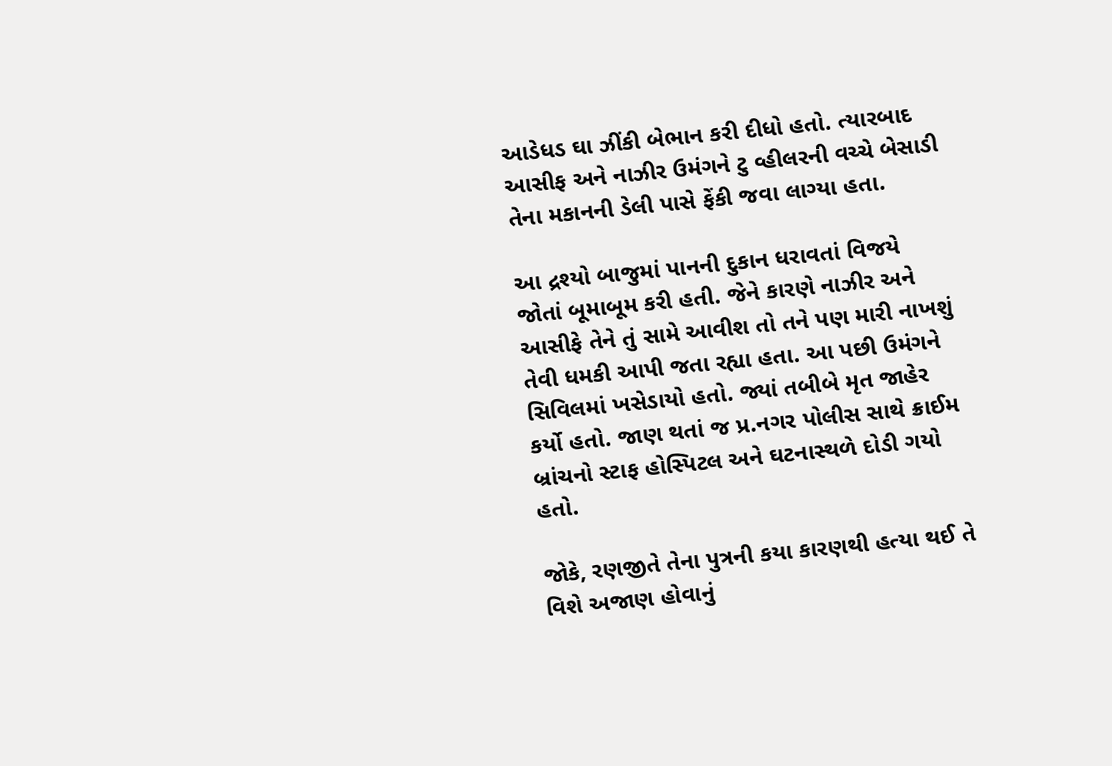આડેધડ ઘા ઝીંકી બેભાન કરી દીધો હતો. ત્યારબાદ આસીફ અને નાઝીર ઉમંગને ટુ વ્હીલરની વચ્ચે બેસાડી તેના મકાનની ડેલી પાસે ફેંકી જવા લાગ્યા હતા.

આ દ્રશ્યો બાજુમાં પાનની દુકાન ધરાવતાં વિજયે જોતાં બૂમાબૂમ કરી હતી. જેને કારણે નાઝીર અને આસીફે તેને તું સામે આવીશ તો તને પણ મારી નાખશું તેવી ધમકી આપી જતા રહ્યા હતા. આ પછી ઉમંગને સિવિલમાં ખસેડાયો હતો. જ્યાં તબીબે મૃત જાહેર કર્યો હતો. જાણ થતાં જ પ્ર.નગર પોલીસ સાથે ક્રાઈમ બ્રાંચનો સ્ટાફ હોસ્પિટલ અને ઘટનાસ્થળે દોડી ગયો હતો.

જોકે, રણજીતે તેના પુત્રની કયા કારણથી હત્યા થઈ તે વિશે અજાણ હોવાનું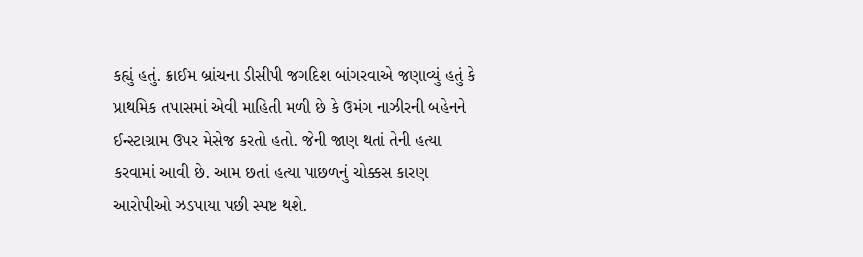કહ્યું હતું. ક્રાઈમ બ્રાંચના ડીસીપી જગદિશ બાંગરવાએ જણાવ્યું હતું કે પ્રાથમિક તપાસમાં એવી માહિતી મળી છે કે ઉમંગ નાઝીરની બહેનને ઈન્સ્ટાગ્રામ ઉપર મેસેજ કરતો હતો. જેની જાણ થતાં તેની હત્યા કરવામાં આવી છે. આમ છતાં હત્યા પાછળનું ચોક્કસ કારણ આરોપીઓ ઝડપાયા પછી સ્પષ્ટ થશે.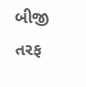બીજી તરફ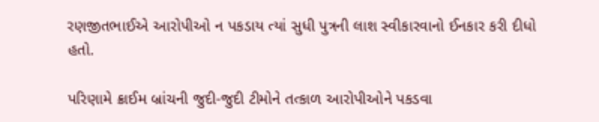રણજીતભાઈએ આરોપીઓ ન પકડાય ત્યાં સુધી પુત્રની લાશ સ્વીકારવાનો ઈનકાર કરી દીધો હતો.

પરિણામે ક્રાઈમ બ્રાંચની જુદી-જુદી ટીમોને તત્કાળ આરોપીઓને પકડવા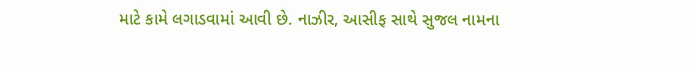માટે કામે લગાડવામાં આવી છે. નાઝીર, આસીફ સાથે સુજલ નામના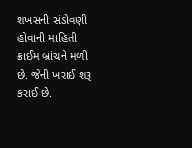શખસની સંડોવણી હોવાની માહિતી ક્રાઈમ બ્રાંચને મળી છે. જેની ખરાઈ શરૂ કરાઈ છે.